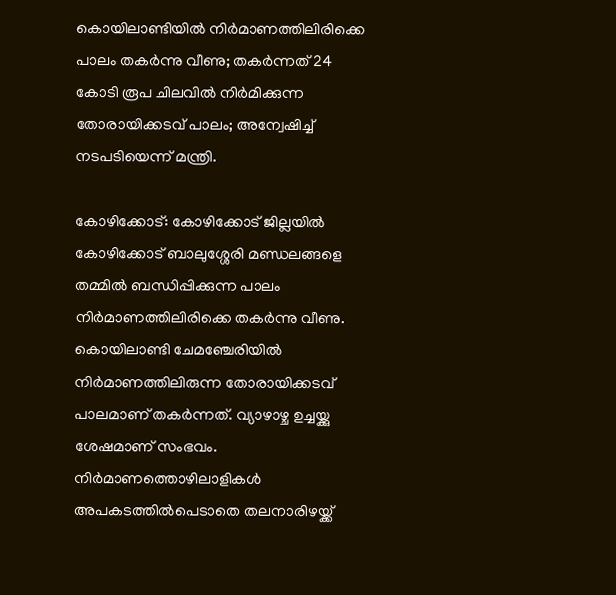കൊയിലാണ്ടിയില്‍ നിര്‍മാണത്തിലിരിക്കെ പാലം തകര്‍ന്നു വീണു; തകര്‍ന്നത് 24 കോടി രൂപ ചിലവില്‍ നിര്‍മിക്കുന്ന തോരായിക്കടവ് പാലം; അന്വേഷിച്ച് നടപടിയെന്ന് മന്ത്രി.

കോഴിക്കോട്: കോഴിക്കോട് ജില്ലയില്‍ കോഴിക്കോട് ബാലുശ്ശേരി മണ്ഡലങ്ങളെ തമ്മില്‍ ബന്ധിപ്പിക്കുന്ന പാലം നിര്‍മാണത്തിലിരിക്കെ തകര്‍ന്നു വീണു. കൊയിലാണ്ടി ചേമഞ്ചേരിയില്‍ നിര്‍മാണത്തിലിരുന്ന തോരായിക്കടവ് പാലമാണ് തകര്‍ന്നത്. വ്യാഴാഴ്ച ഉച്ചയ്ക്കു ശേഷമാണ് സംഭവം. നിര്‍മാണത്തൊഴിലാളികള്‍ അപകടത്തില്‍പെടാതെ തലനാരിഴയ്ക്ക്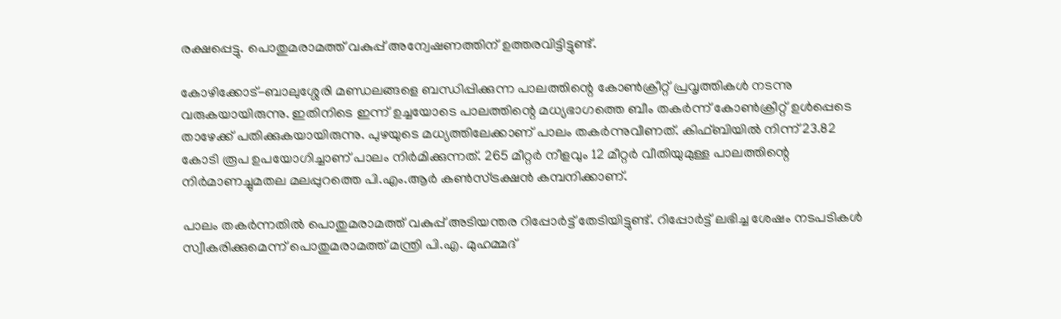രക്ഷപ്പെട്ടു. പൊതുമരാമത്ത് വകുപ്പ് അന്വേഷണത്തിന് ഉത്തരവിട്ടിട്ടുണ്ട്.

കോഴിക്കോട്-ബാലുശ്ശേരി മണ്ഡലങ്ങളെ ബന്ധിപ്പിക്കുന്ന പാലത്തിന്റെ കോണ്‍ക്രീറ്റ് പ്രവൃത്തികള്‍ നടന്നു വരുകയായിരുന്നു. ഇതിനിടെ ഇന്ന് ഉച്ചയോടെ പാലത്തിന്റെ മധ്യഭാഗത്തെ ബീം തകര്‍ന്ന് കോണ്‍ക്രീറ്റ് ഉള്‍പ്പെടെ താഴേക്ക് പതിക്കുകയായിരുന്നു. പുഴയുടെ മധ്യത്തിലേക്കാണ് പാലം തകര്‍ന്നുവീണത്. കിഫ്ബിയില്‍ നിന്ന് 23.82 കോടി രൂപ ഉപയോഗിച്ചാണ് പാലം നിര്‍മിക്കുന്നത്. 265 മീറ്റര്‍ നീളവും 12 മീറ്റര്‍ വീതിയുമുള്ള പാലത്തിന്റെ നിര്‍മാണച്ചുമതല മലപ്പുറത്തെ പി.എം.ആര്‍ കണ്‍സ്ട്രക്ഷന്‍ കമ്പനിക്കാണ്.

പാലം തകര്‍ന്നതില്‍ പൊതുമരാമത്ത് വകുപ്പ് അടിയന്തര റിപ്പോര്‍ട്ട് തേടിയിട്ടുണ്ട്. റിപ്പോര്‍ട്ട് ലഭിച്ച ശേഷം നടപടികള്‍ സ്വീകരിക്കുമെന്ന് പൊതുമരാമത്ത് മന്ത്രി പി.എ. മുഹമ്മദ്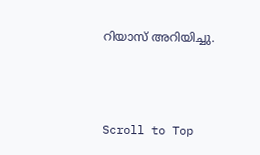റിയാസ് അറിയിച്ചു.



Scroll to Top